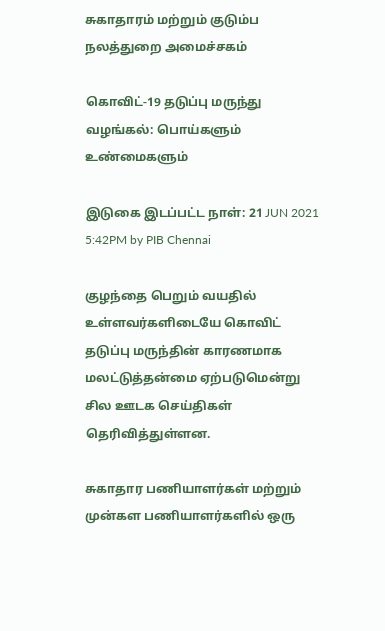சுகாதாரம் மற்றும் குடும்ப நலத்துறை அமைச்சகம்

கொவிட்-19 தடுப்பு மருந்து வழங்கல்: பொய்களும் உண்மைகளும்

இடுகை இடப்பட்ட நாள்: 21 JUN 2021 5:42PM by PIB Chennai

குழந்தை பெறும் வயதில் உள்ளவர்களிடையே கொவிட் தடுப்பு மருந்தின் காரணமாக மலட்டுத்தன்மை ஏற்படுமென்று சில ஊடக செய்திகள் தெரிவித்துள்ளன.

சுகாதார பணியாளர்கள் மற்றும் முன்கள பணியாளர்களில் ஒரு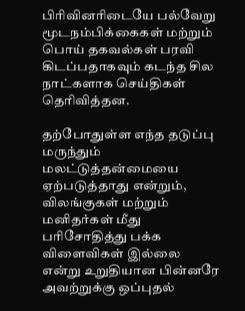பிரிவினரிடையே பல்வேறு மூடநம்பிக்கைகள் மற்றும் பொய் தகவல்கள் பரவி கிடப்பதாகவும் கடந்த சில நாட்களாக செய்திகள் தெரிவித்தன.

தற்போதுள்ள எந்த தடுப்பு மருந்தும் மலட்டுத்தன்மையை ஏற்படுத்தாது என்றும், விலங்குகள் மற்றும் மனிதர்கள் மீது பரிசோதித்து பக்க விளைவிகள் இல்லை என்று உறுதியான பின்னரே அவற்றுக்கு ஒப்புதல்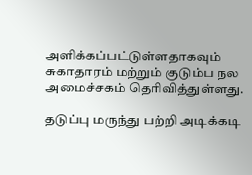அளிக்கப்பட்டுள்ளதாகவும் சுகாதாரம் மற்றும் குடும்ப நல அமைச்சகம் தெரிவித்துள்ளது.

தடுப்பு மருந்து பற்றி அடிக்கடி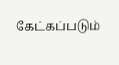கேட்கப்படும்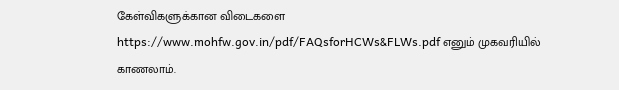கேள்விகளுக்கான விடைகளை https://www.mohfw.gov.in/pdf/FAQsforHCWs&FLWs.pdf எனும் முகவரியில் காணலாம்.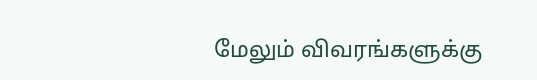மேலும் விவரங்களுக்கு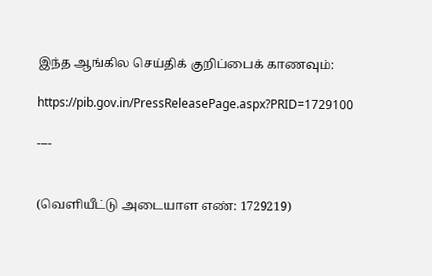இந்த ஆங்கில செய்திக் குறிப்பைக் காணவும்:

https://pib.gov.in/PressReleasePage.aspx?PRID=1729100

----


(வெளியீட்டு அடையாள எண்: 1729219)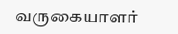வருகையாளர்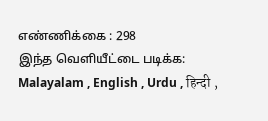எண்ணிக்கை : 298
இந்த வெளியீட்டை படிக்க: Malayalam , English , Urdu , हिन्दी ,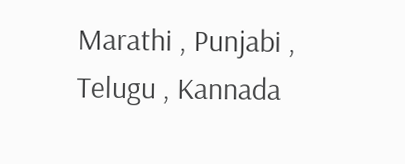Marathi , Punjabi , Telugu , Kannada